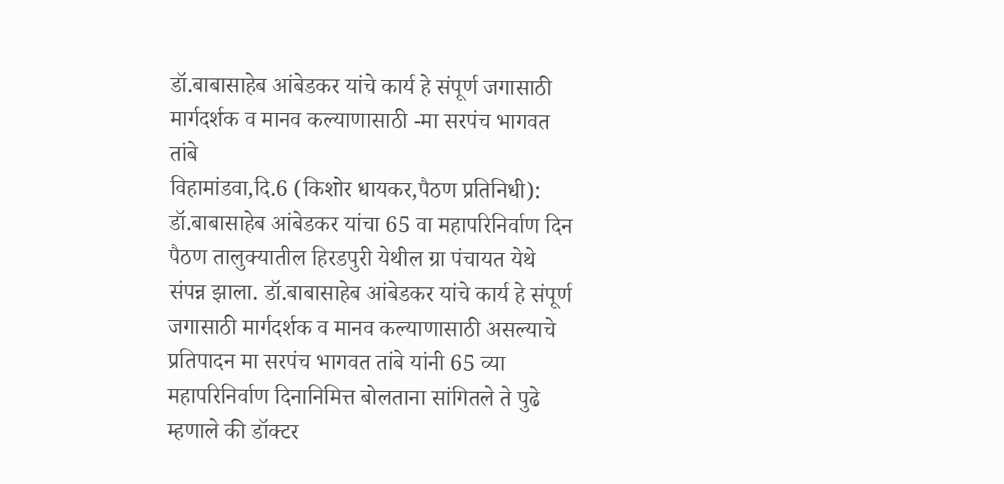डॉ.बाबासाहेब आंबेडकर यांचे कार्य हे संपूर्ण जगासाठी मार्गदर्शक व मानव कल्याणासाठी -मा सरपंच भागवत तांबे
विहामांडवा,दि.6 (किशोर धायकर,पैठण प्रतिनिधी): डॉ.बाबासाहेब आंबेडकर यांचा 65 वा महापरिनिर्वाण दिन पैठण तालुक्यातील हिरडपुरी येथील ग्रा पंचायत येथे संपन्न झाला. डॉ.बाबासाहेब आंबेडकर यांचे कार्य हे संपूर्ण जगासाठी मार्गदर्शक व मानव कल्याणासाठी असल्याचे प्रतिपादन मा सरपंच भागवत तांबे यांनी 65 व्या महापरिनिर्वाण दिनानिमित्त बोलताना सांगितले ते पुढे म्हणाले की डॉक्टर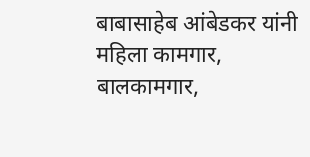बाबासाहेब आंबेडकर यांनी महिला कामगार, बालकामगार,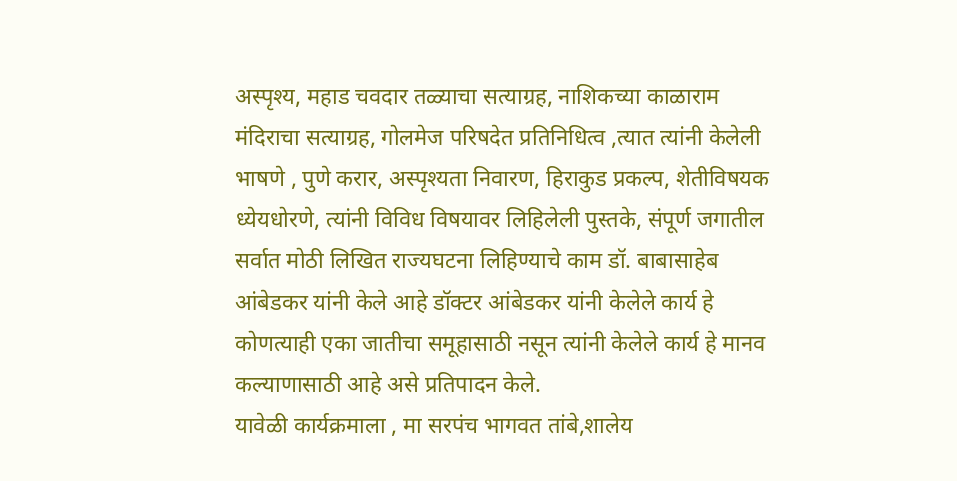अस्पृश्य, महाड चवदार तळ्याचा सत्याग्रह, नाशिकच्या काळाराम मंदिराचा सत्याग्रह, गोलमेज परिषदेत प्रतिनिधित्व ,त्यात त्यांनी केलेली भाषणे , पुणे करार, अस्पृश्यता निवारण, हिराकुड प्रकल्प, शेतीविषयक ध्येयधोरणे, त्यांनी विविध विषयावर लिहिलेली पुस्तके, संपूर्ण जगातील सर्वात मोठी लिखित राज्यघटना लिहिण्याचे काम डॉ. बाबासाहेब आंबेडकर यांनी केले आहे डॉक्टर आंबेडकर यांनी केलेले कार्य हे कोणत्याही एका जातीचा समूहासाठी नसून त्यांनी केलेले कार्य हे मानव कल्याणासाठी आहे असे प्रतिपादन केले.
यावेळी कार्यक्रमाला , मा सरपंच भागवत तांबे,शालेय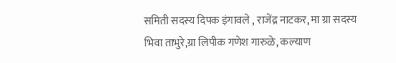समिती सदस्य दिपक इंगावले , राजेंद्र नाटकर, मा ग्रा सदस्य भिवा ताभुरे,ग्रा लिपीक गणेश गारुळे, कल्याण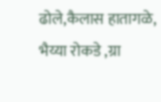ढोले,कैलास हातागळे, भैय्या रोकडे ,ग्रा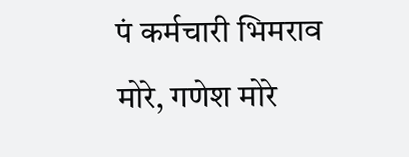पं कर्मचारी भिमराव मोरे, गणेश मोरे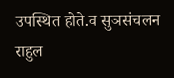उपस्थित होते.व सुञसंचलन राहुल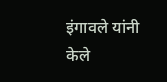इंगावले यांनी केले